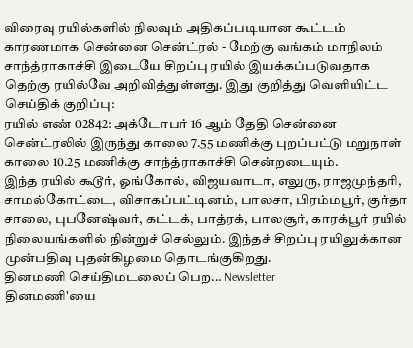விரைவு ரயில்களில் நிலவும் அதிகப்படியான கூட்டம் காரணமாக சென்னை சென்ட்ரல் - மேற்கு வங்கம் மாநிலம் சாந்த்ராகாச்சி இடையே சிறப்பு ரயில் இயக்கப்படுவதாக தெற்கு ரயில்வே அறிவித்துள்ளது. இது குறித்து வெளியிட்ட செய்திக் குறிப்பு:
ரயில் எண் 02842: அக்டோபர் 16 ஆம் தேதி சென்னை சென்ட்ரலில் இருந்து காலை 7.55 மணிக்கு புறப்பட்டு மறுநாள் காலை 10.25 மணிக்கு சாந்த்ராகாச்சி சென்றடையும்.
இந்த ரயில் கூடூர், ஓங்கோல், விஜயவாடா, எலுரு, ராஜமுந்தரி, சாமல்கோட்டை, விசாகப்பட்டினம், பாலசா, பிரம்மபூர், குர்தா சாலை, புபனேஷ்வர், கட்டக், பாத்ரக், பாலசூர், காரக்பூர் ரயில் நிலையங்களில் நின்றுச் செல்லும். இந்தச் சிறப்பு ரயிலுக்கான முன்பதிவு புதன்கிழமை தொடங்குகிறது.
தினமணி செய்திமடலைப் பெற... Newsletter
தினமணி'யை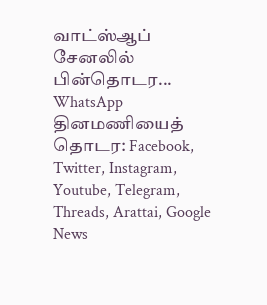வாட்ஸ்ஆப் சேனலில் பின்தொடர... WhatsApp
தினமணியைத் தொடர: Facebook, Twitter, Instagram, Youtube, Telegram, Threads, Arattai, Google News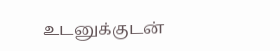உடனுக்குடன்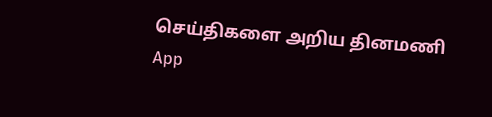செய்திகளை அறிய தினமணி App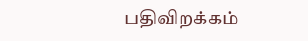பதிவிறக்கம்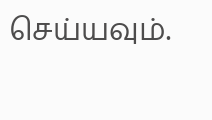செய்யவும்.